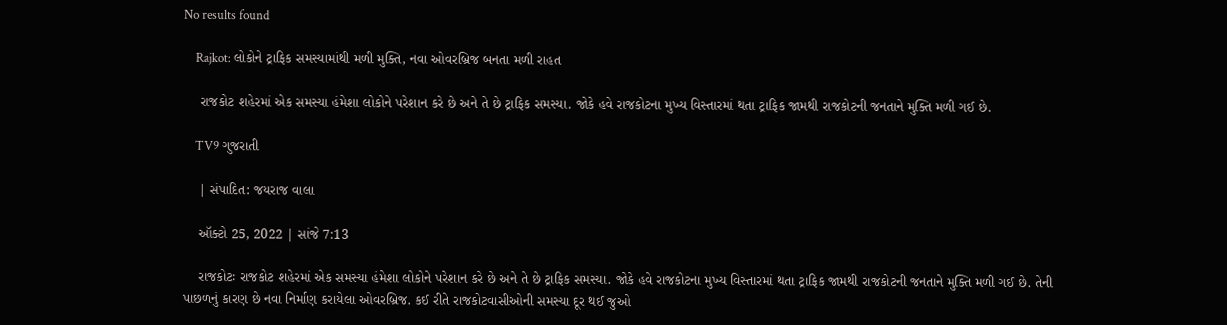No results found

    Rajkot: લોકોને ટ્રાફિક સમસ્યામાંથી મળી મુક્તિ, નવા ઓવરબ્રિજ બનતા મળી રાહત

    રાજકોટ શહેરમાં એક સમસ્યા હંમેશા લોકોને પરેશાન કરે છે અને તે છે ટ્રાફિક સમસ્યા. જોકે હવે રાજકોટના મુખ્ય વિસ્તારમાં થતા ટ્રાફિક જામથી રાજકોટની જનતાને મુક્તિ મળી ગઈ છે.

    TV9 ગુજરાતી

    | સંપાદિત: જયરાજ વાલા

    ઑક્ટો 25, 2022 | સાંજે 7:13

    રાજકોટઃ રાજકોટ શહેરમાં એક સમસ્યા હંમેશા લોકોને પરેશાન કરે છે અને તે છે ટ્રાફિક સમસ્યા. જોકે હવે રાજકોટના મુખ્ય વિસ્તારમાં થતા ટ્રાફિક જામથી રાજકોટની જનતાને મુક્તિ મળી ગઈ છે. તેની પાછળનું કારણ છે નવા નિર્માણ કરાયેલા ઓવરબ્રિજ. કઈ રીતે રાજકોટવાસીઓની સમસ્યા દૂર થઈ જુઓ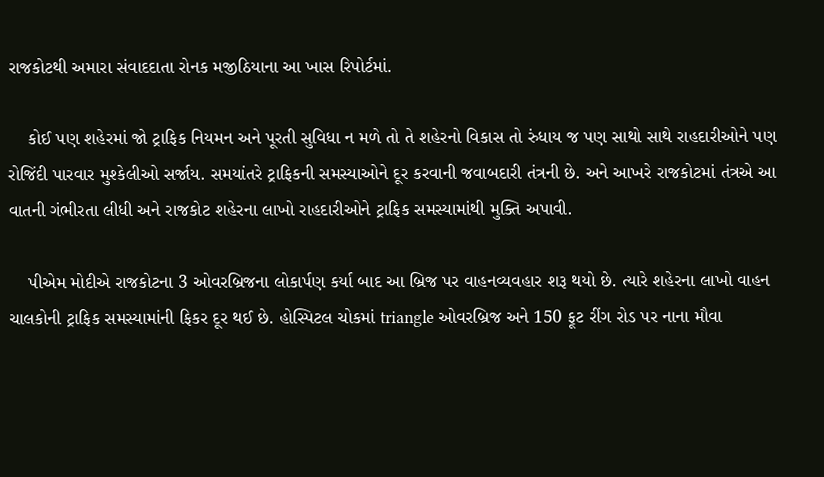રાજકોટથી અમારા સંવાદદાતા રોનક મજીઠિયાના આ ખાસ રિપોર્ટમાં.

    કોઈ પણ શહેરમાં જો ટ્રાફિક નિયમન અને પૂરતી સુવિધા ન મળે તો તે શહેરનો વિકાસ તો રુંધાય જ પણ સાથો સાથે રાહદારીઓને પણ રોજિંદી પારવાર મુશ્કેલીઓ સર્જાય. સમયાંતરે ટ્રાફિકની સમસ્યાઓને દૂર કરવાની જવાબદારી તંત્રની છે. અને આખરે રાજકોટમાં તંત્રએ આ વાતની ગંભીરતા લીધી અને રાજકોટ શહેરના લાખો રાહદારીઓને ટ્રાફિક સમસ્યામાંથી મુક્તિ અપાવી.

    પીએમ મોદીએ રાજકોટના 3 ઓવરબ્રિજના લોકાર્પણ કર્યા બાદ આ બ્રિજ પર વાહનવ્યવહાર શરૂ થયો છે. ત્યારે શહેરના લાખો વાહન ચાલકોની ટ્રાફિક સમસ્યામાંની ફિકર દૂર થઈ છે. હોસ્પિટલ ચોકમાં triangle ઓવરબ્રિજ અને 150 ફૂટ રીંગ રોડ પર નાના મૌવા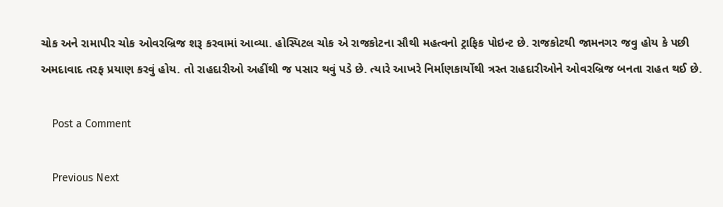ચોક અને રામાપીર ચોક ઓવરબ્રિજ શરૂ કરવામાં આવ્યા. હોસ્પિટલ ચોક એ રાજકોટના સૌથી મહત્વનો ટ્રાફિક પોઇન્ટ છે. રાજકોટથી જામનગર જવુ હોય કે પછી અમદાવાદ તરફ પ્રયાણ કરવું હોય. તો રાહદારીઓ અહીંથી જ પસાર થવું પડે છે. ત્યારે આખરે નિર્માણકાર્યોથી ત્રસ્ત રાહદારીઓને ઓવરબ્રિજ બનતા રાહત થઈ છે.

    Post a Comment

    Previous Next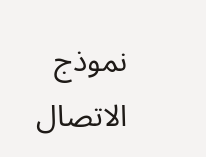نموذج الاتصال